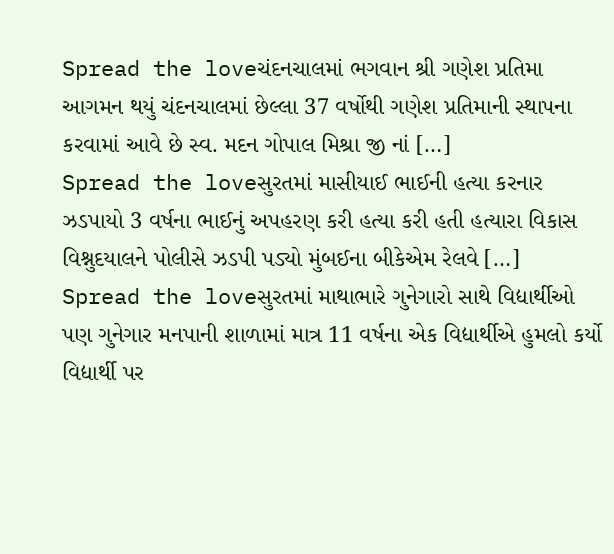Spread the loveચંદનચાલમાં ભગવાન શ્રી ગણેશ પ્રતિમા આગમન થયું ચંદનચાલમાં છેલ્લા 37 વર્ષોથી ગણેશ પ્રતિમાની સ્થાપના કરવામાં આવે છે સ્વ. મદન ગોપાલ મિશ્રા જી નાં […]
Spread the loveસુરતમાં માસીયાઈ ભાઈની હત્યા કરનાર ઝડપાયો 3 વર્ષના ભાઈનું અપહરણ કરી હત્યા કરી હતી હત્યારા વિકાસ વિશ્નુદયાલને પોલીસે ઝડપી પડ્યો મુંબઈના બીકેએમ રેલવે […]
Spread the loveસુરતમાં માથાભારે ગુનેગારો સાથે વિદ્યાર્થીઓ પણ ગુનેગાર મનપાની શાળામાં માત્ર 11 વર્ષના એક વિદ્યાર્થીએ હુમલો કર્યો વિદ્યાર્થી પર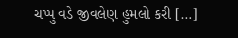ચપ્પુ વડે જીવલેણ હુમલો કરી […]